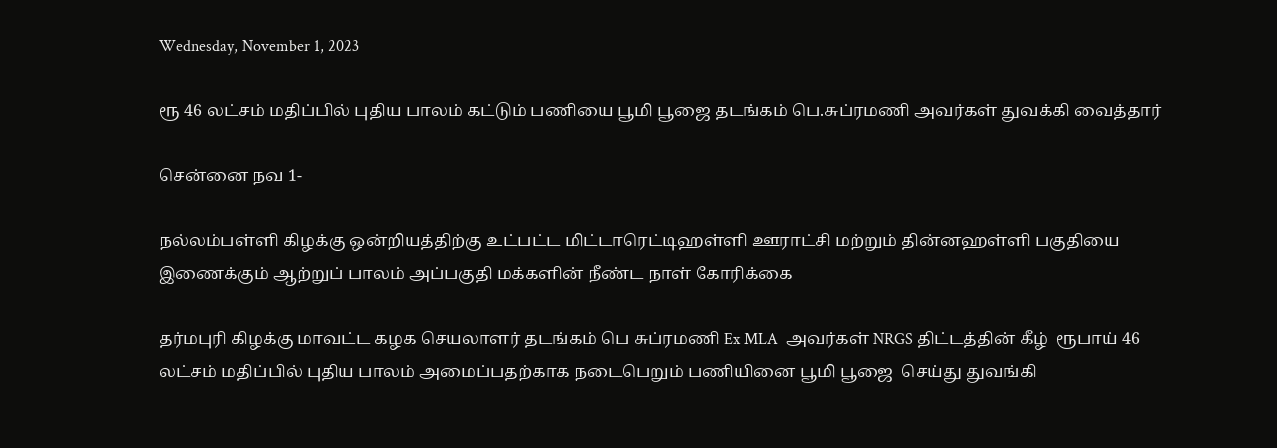Wednesday, November 1, 2023

ரூ 46 லட்சம் மதிப்பில் புதிய பாலம் கட்டும் பணியை பூமி பூஜை தடங்கம் பெ.சுப்ரமணி அவர்கள் துவக்கி வைத்தார்

சென்னை நவ 1-

நல்லம்பள்ளி கிழக்கு ஒன்றியத்திற்கு உட்பட்ட மிட்டாரெட்டிஹள்ளி ஊராட்சி மற்றும் தின்னஹள்ளி பகுதியை இணைக்கும் ஆற்றுப் பாலம் அப்பகுதி மக்களின் நீண்ட நாள் கோரிக்கை

தர்மபுரி கிழக்கு மாவட்ட கழக செயலாளர் தடங்கம் பெ சுப்ரமணி Ex MLA  அவர்கள் NRGS திட்டத்தின் கீழ்  ரூபாய் 46 லட்சம் மதிப்பில் புதிய பாலம் அமைப்பதற்காக நடைபெறும் பணியினை பூமி பூஜை  செய்து துவங்கி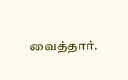வைத்தார்.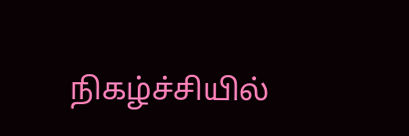நிகழ்ச்சியில்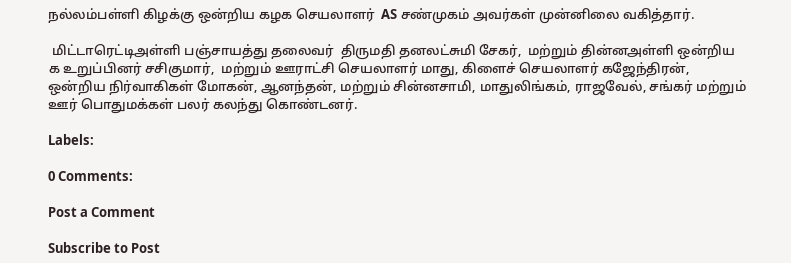நல்லம்பள்ளி கிழக்கு ஒன்றிய கழக செயலாளர்  AS சண்முகம் அவர்கள் முன்னிலை வகித்தார்.

 மிட்டாரெட்டிஅள்ளி பஞ்சாயத்து தலைவர்  திருமதி தனலட்சுமி சேகர்,  மற்றும் தின்னஅள்ளி ஒன்றிய க உறுப்பினர் சசிகுமார்,  மற்றும் ஊராட்சி செயலாளர் மாது, கிளைச் செயலாளர் கஜேந்திரன், ஒன்றிய நிர்வாகிகள் மோகன், ஆனந்தன், மற்றும் சின்னசாமி, மாதுலிங்கம், ராஜவேல், சங்கர் மற்றும் ஊர் பொதுமக்கள் பலர் கலந்து கொண்டனர்.

Labels:

0 Comments:

Post a Comment

Subscribe to Post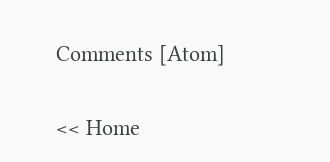Comments [Atom]

<< Home